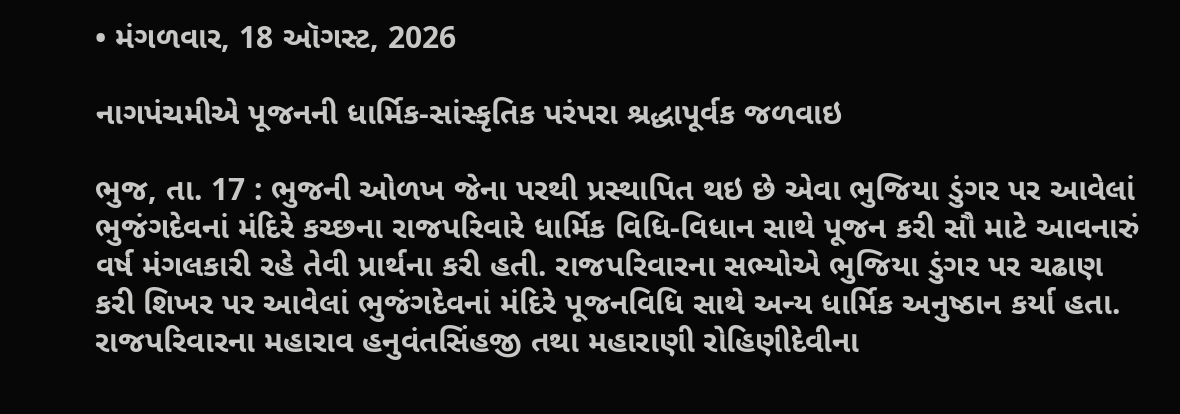• મંગળવાર, 18 ઑગસ્ટ, 2026

નાગપંચમીએ પૂજનની ધાર્મિક-સાંસ્કૃતિક પરંપરા શ્રદ્ધાપૂર્વક જળવાઇ

ભુજ, તા. 17 : ભુજની ઓળખ જેના પરથી પ્રસ્થાપિત થઇ છે એવા ભુજિયા ડુંગર પર આવેલાં ભુજંગદેવનાં મંદિરે કચ્છના રાજપરિવારે ધાર્મિક વિધિ-વિધાન સાથે પૂજન કરી સૌ માટે આવનારું વર્ષ મંગલકારી રહે તેવી પ્રાર્થના કરી હતી. રાજપરિવારના સભ્યોએ ભુજિયા ડુંગર પર ચઢાણ કરી શિખર પર આવેલાં ભુજંગદેવનાં મંદિરે પૂજનવિધિ સાથે અન્ય ધાર્મિક અનુષ્ઠાન કર્યા હતા. રાજપરિવારના મહારાવ હનુવંતસિંહજી તથા મહારાણી રોહિણીદેવીના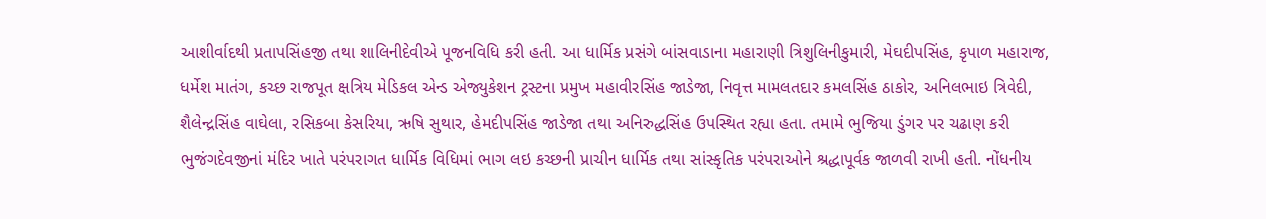આશીર્વાદથી પ્રતાપસિંહજી તથા શાલિનીદેવીએ પૂજનવિધિ કરી હતી. આ ધાર્મિક પ્રસંગે બાંસવાડાના મહારાણી ત્રિશુલિનીકુમારી, મેઘદીપસિંહ, કૃપાળ મહારાજ, ધર્મેશ માતંગ, કચ્છ રાજપૂત ક્ષત્રિય મેડિકલ એન્ડ એજ્યુકેશન ટ્રસ્ટના પ્રમુખ મહાવીરસિંહ જાડેજા, નિવૃત્ત મામલતદાર કમલસિંહ ઠાકોર, અનિલભાઇ ત્રિવેદી, શૈલેન્દ્રસિંહ વાઘેલા, રસિકબા કેસરિયા, ઋષિ સુથાર, હેમદીપસિંહ જાડેજા તથા અનિરુદ્ધસિંહ ઉપસ્થિત રહ્યા હતા. તમામે ભુજિયા ડુંગર પર ચઢાણ કરી ભુજંગદેવજીનાં મંદિર ખાતે પરંપરાગત ધાર્મિક વિધિમાં ભાગ લઇ કચ્છની પ્રાચીન ધાર્મિક તથા સાંસ્કૃતિક પરંપરાઓને શ્રદ્ધાપૂર્વક જાળવી રાખી હતી. નોંધનીય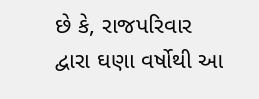છે કે, રાજપરિવાર દ્વારા ઘણા વર્ષોથી આ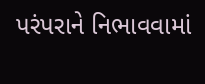પરંપરાને નિભાવવામાં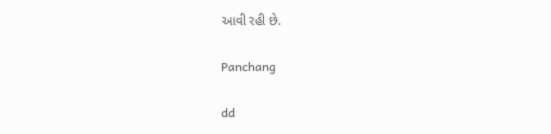આવી રહી છે.

Panchang

dd